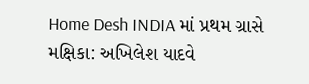Home Desh INDIA માં પ્રથમ ગ્રાસે મક્ષિકા: અખિલેશ યાદવે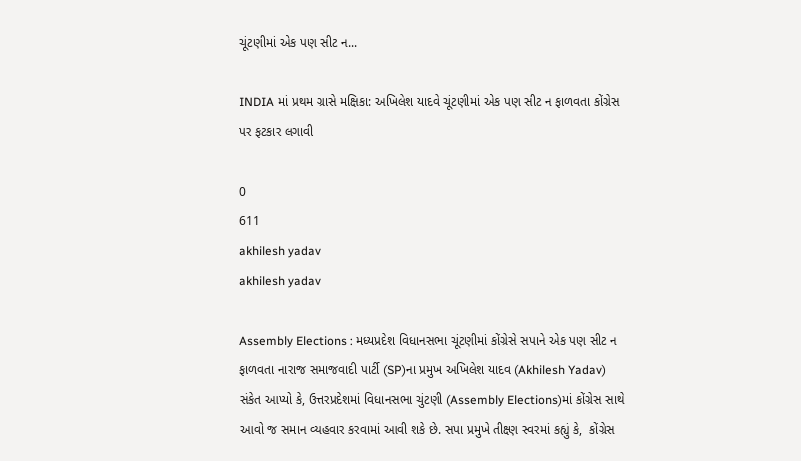ચૂંટણીમાં એક પણ સીટ ન...

INDIA માં પ્રથમ ગ્રાસે મક્ષિકા: અખિલેશ યાદવે ચૂંટણીમાં એક પણ સીટ ન ફાળવતા કોંગ્રેસ પર ફટકાર લગાવી

0
611
akhilesh yadav
akhilesh yadav

Assembly Elections : મધ્યપ્રદેશ વિધાનસભા ચૂંટણીમાં કોંગ્રેસે સપાને એક પણ સીટ ન ફાળવતા નારાજ સમાજવાદી પાર્ટી (SP)ના પ્રમુખ અખિલેશ યાદવ (Akhilesh Yadav) સંકેત આપ્યો કે, ઉત્તરપ્રદેશમાં વિધાનસભા ચુંટણી (Assembly Elections)માં કોંગ્રેસ સાથે આવો જ સમાન વ્યહવાર કરવામાં આવી શકે છે. સપા પ્રમુખે તીક્ષ્ણ સ્વરમાં કહ્યું કે,  કોંગ્રેસ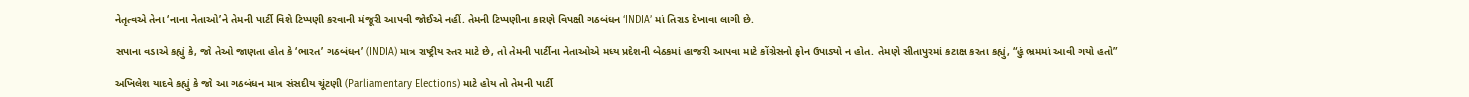નેતૃત્વએ તેના ‘નાના નેતાઓ’ને તેમની પાર્ટી વિશે ટિપ્પણી કરવાની મંજૂરી આપવી જોઈએ નહીં. તેમની ટિપ્પણીના કારણે વિપક્ષી ગઠબંધન ‘INDIA’ માં તિરાડ દેખાવા લાગી છે.

સપાના વડાએ કહ્યું કે, જો તેઓ જાણતા હોત કે ‘ભારત’ ગઠબંધન’ (INDIA) માત્ર રાષ્ટ્રીય સ્તર માટે છે, તો તેમની પાર્ટીના નેતાઓએ મધ્ય પ્રદેશની બેઠકમાં હાજરી આપવા માટે કોંગ્રેસનો ફોન ઉપાડ્યો ન હોત. તેમણે સીતાપુરમાં કટાક્ષ કરતા કહ્યું, “હું ભ્રમમાં આવી ગયો હતો”

અખિલેશ યાદવે કહ્યું કે જો આ ગઠબંધન માત્ર સંસદીય ચૂંટણી (Parliamentary Elections) માટે હોય તો તેમની પાર્ટી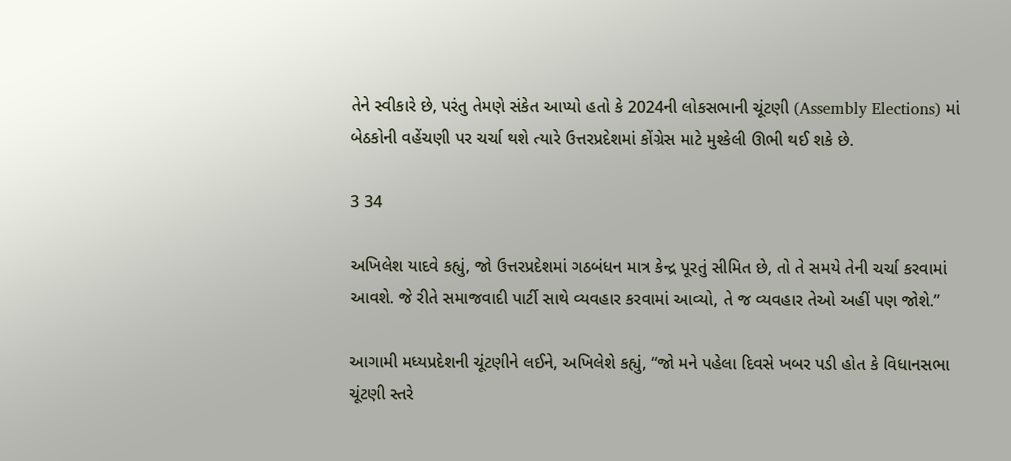તેને સ્વીકારે છે, પરંતુ તેમણે સંકેત આપ્યો હતો કે 2024ની લોકસભાની ચૂંટણી (Assembly Elections) માં બેઠકોની વહેંચણી પર ચર્ચા થશે ત્યારે ઉત્તરપ્રદેશમાં કોંગ્રેસ માટે મુશ્કેલી ઊભી થઈ શકે છે.

3 34

અખિલેશ યાદવે કહ્યું, જો ઉત્તરપ્રદેશમાં ગઠબંધન માત્ર કેન્દ્ર પૂરતું સીમિત છે, તો તે સમયે તેની ચર્ચા કરવામાં આવશે. જે રીતે સમાજવાદી પાર્ટી સાથે વ્યવહાર કરવામાં આવ્યો, તે જ વ્યવહાર તેઓ અહીં પણ જોશે.”

આગામી મધ્યપ્રદેશની ચૂંટણીને લઈને, અખિલેશે કહ્યું, “જો મને પહેલા દિવસે ખબર પડી હોત કે વિધાનસભા ચૂંટણી સ્તરે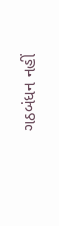ગઠબંધન નહીં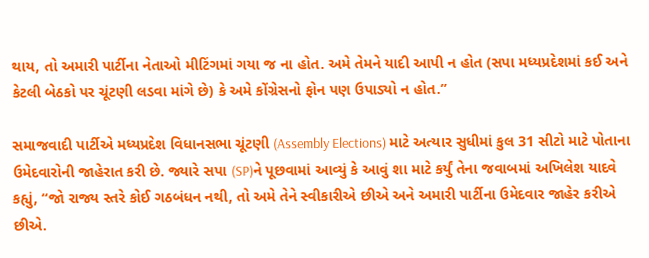થાય, તો અમારી પાર્ટીના નેતાઓ મીટિંગમાં ગયા જ ના હોત. અમે તેમને યાદી આપી ન હોત (સપા મધ્યપ્રદેશમાં કઈ અને કેટલી બેઠકો પર ચૂંટણી લડવા માંગે છે) કે અમે કોંગ્રેસનો ફોન પણ ઉપાડ્યો ન હોત.”

સમાજવાદી પાર્ટીએ મધ્યપ્રદેશ વિધાનસભા ચૂંટણી (Assembly Elections) માટે અત્યાર સુધીમાં કુલ 31 સીટો માટે પોતાના ઉમેદવારોની જાહેરાત કરી છે. જ્યારે સપા (SP)ને પૂછવામાં આવ્યું કે આવું શા માટે કર્યું તેના જવાબમાં અખિલેશ યાદવે કહ્યું, “જો રાજ્ય સ્તરે કોઈ ગઠબંધન નથી, તો અમે તેને સ્વીકારીએ છીએ અને અમારી પાર્ટીના ઉમેદવાર જાહેર કરીએ છીએ.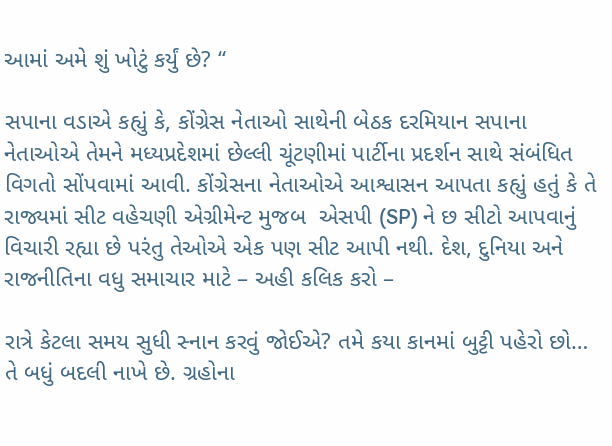આમાં અમે શું ખોટું કર્યું છે? “

સપાના વડાએ કહ્યું કે, કોંગ્રેસ નેતાઓ સાથેની બેઠક દરમિયાન સપાના નેતાઓએ તેમને મધ્યપ્રદેશમાં છેલ્લી ચૂંટણીમાં પાર્ટીના પ્રદર્શન સાથે સંબંધિત વિગતો સોંપવામાં આવી. કોંગ્રેસના નેતાઓએ આશ્વાસન આપતા કહ્યું હતું કે તે રાજ્યમાં સીટ વહેચણી એગ્રીમેન્ટ મુજબ  એસપી (SP) ને છ સીટો આપવાનું વિચારી રહ્યા છે પરંતુ તેઓએ એક પણ સીટ આપી નથી. દેશ, દુનિયા અને રાજનીતિના વધુ સમાચાર માટે – અહી કલિક કરો –

રાત્રે કેટલા સમય સુધી સ્નાન કરવું જોઈએ? તમે કયા કાનમાં બુટ્ટી પહેરો છો… તે બધું બદલી નાખે છે. ગ્રહોના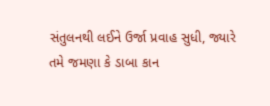સંતુલનથી લઈને ઉર્જા પ્રવાહ સુધી, જ્યારે તમે જમણા કે ડાબા કાન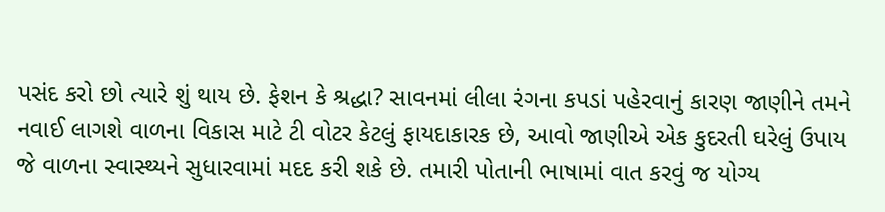પસંદ કરો છો ત્યારે શું થાય છે. ફેશન કે શ્રદ્ધા? સાવનમાં લીલા રંગના કપડાં પહેરવાનું કારણ જાણીને તમને નવાઈ લાગશે વાળના વિકાસ માટે ટી વોટર કેટલું ફાયદાકારક છે, આવો જાણીએ એક કુદરતી ઘરેલું ઉપાય જે વાળના સ્વાસ્થ્યને સુધારવામાં મદદ કરી શકે છે. તમારી પોતાની ભાષામાં વાત કરવું જ યોગ્ય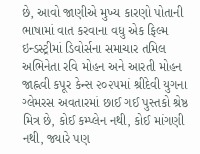છે, આવો જાણીએ મુખ્ય કારણો પોતાની ભાષામાં વાત કરવાના વધુ એક ફિલ્મ ઇન્ડસ્ટ્રીમાં ડિવોર્સના સમાચાર તમિલ અભિનેતા રવિ મોહન અને આરતી મોહન જાહ્નવી કપૂર કેન્સ ૨૦૨૫માં શ્રીદેવી યુગના ગ્લેમરસ અવતારમાં છાઈ ગઈ પુસ્તકો શ્રેષ્ઠ મિત્ર છે, કોઈ કમ્પ્લેન નથી, કોઈ માંગણી નથી, જ્યારે પણ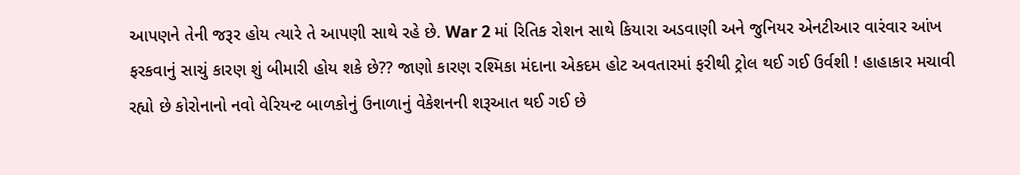આપણને તેની જરૂર હોય ત્યારે તે આપણી સાથે રહે છે. War 2 માં રિતિક રોશન સાથે કિયારા અડવાણી અને જુનિયર એનટીઆર વારંવાર આંખ ફરકવાનું સાચું કારણ શું બીમારી હોય શકે છે?? જાણો કારણ રશ્મિકા મંદાના એકદમ હોટ અવતારમાં ફરીથી ટ્રોલ થઈ ગઈ ઉર્વશી ! હાહાકાર મચાવી રહ્યો છે કોરોનાનો નવો વેરિયન્ટ બાળકોનું ઉનાળાનું વેકેશનની શરૂઆત થઈ ગઈ છે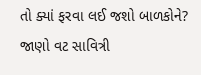તો ક્યાં ફરવા લઈ જશો બાળકોને? જાણો વટ સાવિત્રી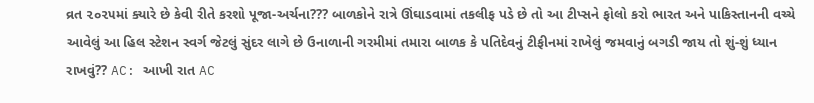વ્રત ૨૦૨૫માં ક્યારે છે કેવી રીતે કરશો પૂજા-અર્ચના??? બાળકોને રાત્રે ઊંઘાડવામાં તકલીફ પડે છે તો આ ટીપ્સને ફોલો કરો ભારત અને પાકિસ્તાનની વચ્ચે આવેલું આ હિલ સ્ટેશન સ્વર્ગ જેટલું સુંદર લાગે છે ઉનાળાની ગરમીમાં તમારા બાળક કે પતિદેવનું ટીફીનમાં રાખેલું જમવાનું બગડી જાય તો શું-શું ધ્યાન રાખવું?? AC: આખી રાત AC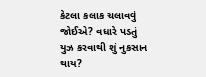કેટલા કલાક ચલાવવું જોઈએ? વધારે પડતું યુઝ કરવાથી શું નુકસાન થાય?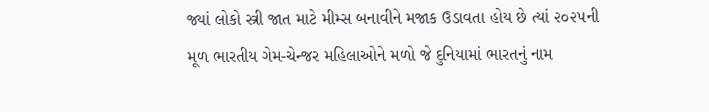જ્યાં લોકો સ્ત્રી જાત માટે મીમ્સ બનાવીને મજાક ઉડાવતા હોય છે ત્યાં ૨૦૨૫ની મૂળ ભારતીય ગેમ-ચેન્જર મહિલાઓને મળો જે દુનિયામાં ભારતનું નામ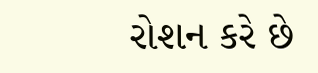રોશન કરે છે